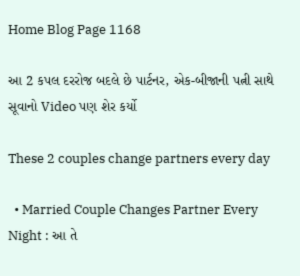Home Blog Page 1168

આ 2 કપલ દરરોજ બદલે છે પાર્ટનર, એક-બીજાની પત્ની સાથે સૂવાનો Video પણ શેર કર્યો

These 2 couples change partners every day

  • Married Couple Changes Partner Every Night : આ તે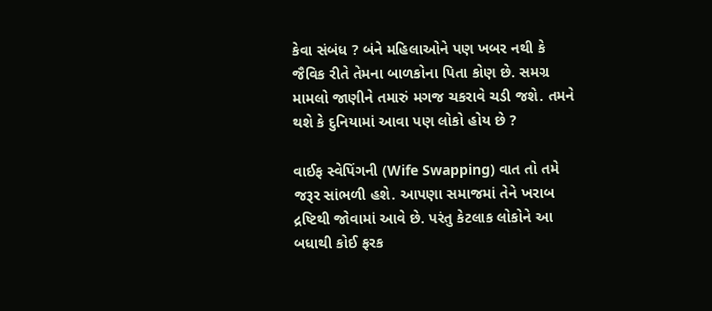કેવા સંબંધ ? બંને મહિલાઓને પણ ખબર નથી કે જૈવિક રીતે તેમના બાળકોના પિતા કોણ છે. સમગ્ર મામલો જાણીને તમારું મગજ ચકરાવે ચડી જશે. તમને થશે કે દુનિયામાં આવા પણ લોકો હોય છે ?

વાઈફ સ્વેપિંગની (Wife Swapping) વાત તો તમે જરૂર સાંભળી હશે. આપણા સમાજમાં તેને ખરાબ દ્રષ્ટિથી જોવામાં આવે છે. પરંતુ કેટલાક લોકોને આ બધાથી કોઈ ફરક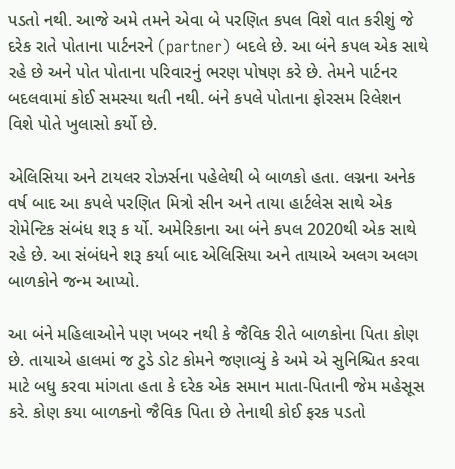પડતો નથી. આજે અમે તમને એવા બે પરણિત કપલ વિશે વાત કરીશું જે દરેક રાતે પોતાના પાર્ટનરને (partner) બદલે છે. આ બંને કપલ એક સાથે રહે છે અને પોત પોતાના પરિવારનું ભરણ પોષણ કરે છે. તેમને પાર્ટનર બદલવામાં કોઈ સમસ્યા થતી નથી. બંને કપલે પોતાના ફોરસમ રિલેશન વિશે પોતે ખુલાસો કર્યો છે.

એલિસિયા અને ટાયલર રોઝર્સના પહેલેથી બે બાળકો હતા. લગ્નના અનેક વર્ષ બાદ આ કપલે પરણિત મિત્રો સીન અને તાયા હાર્ટલેસ સાથે એક રોમેન્ટિક સંબંધ શરૂ ક ર્યો. અમેરિકાના આ બંને કપલ 2020થી એક સાથે રહે છે. આ સંબંધને શરૂ કર્યા બાદ એલિસિયા અને તાયાએ અલગ અલગ બાળકોને જન્મ આપ્યો.

આ બંને મહિલાઓને પણ ખબર નથી કે જૈવિક રીતે બાળકોના પિતા કોણ છે. તાયાએ હાલમાં જ ટુડે ડોટ કોમને જણાવ્યું કે અમે એ સુનિશ્ચિત કરવા માટે બધુ કરવા માંગતા હતા કે દરેક એક સમાન માતા-પિતાની જેમ મહેસૂસ કરે. કોણ કયા બાળકનો જૈવિક પિતા છે તેનાથી કોઈ ફરક પડતો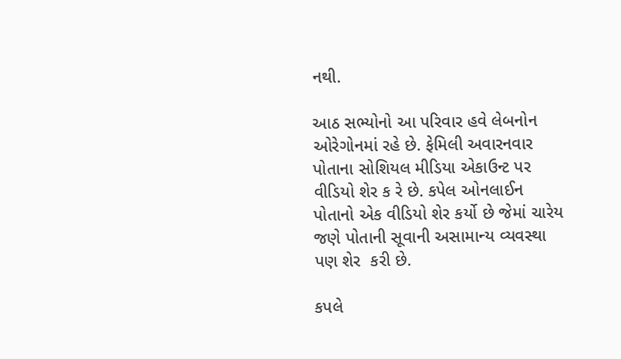નથી.

આઠ સભ્યોનો આ પરિવાર હવે લેબનોન ઓરેગોનમાં રહે છે. ફેમિલી અવારનવાર પોતાના સોશિયલ મીડિયા એકાઉન્ટ પર વીડિયો શેર ક રે છે. કપેલ ઓનલાઈન પોતાનો એક વીડિયો શેર કર્યો છે જેમાં ચારેય જણે પોતાની સૂવાની અસામાન્ય વ્યવસ્થા પણ શેર  કરી છે.

કપલે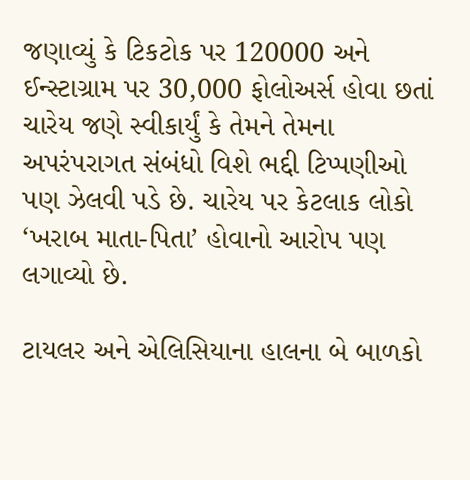જણાવ્યું કે ટિકટોક પર 120000 અને ઈન્સ્ટાગ્રામ પર 30,000 ફોલોઅર્સ હોવા છતાં ચારેય જણે સ્વીકાર્યું કે તેમને તેમના અપરંપરાગત સંબંધો વિશે ભદ્દી ટિપ્પણીઓ પણ ઝેલવી પડે છે. ચારેય પર કેટલાક લોકો ‘ખરાબ માતા-પિતા’ હોવાનો આરોપ પણ લગાવ્યો છે.

ટાયલર અને એલિસિયાના હાલના બે બાળકો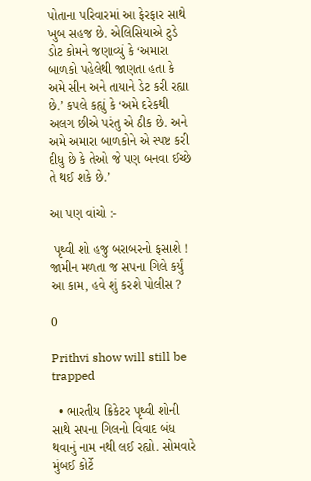પોતાના પરિવારમાં આ ફેરફાર સાથે ખુબ સહજ છે. એલિસિયાએ ટુડે ડોટ કોમને જણાવ્યું કે ‘અમારા બાળકો પહેલેથી જાણતા હતા કે અમે સીન અને તાયાને ડેટ કરી રહ્યા છે.’ કપલે કહ્યું કે ‘અમે દરેકથી અલગ છીએ પરંતુ એ ઠીક છે. અને અમે અમારા બાળકોને એ સ્પષ્ટ કરી દીધુ છે કે તેઓ જે પણ બનવા ઈચ્છે તે થઈ શકે છે.’

આ પણ વાંચો :-

 પૃથ્વી શો હજુ બરાબરનો ફસાશે ! જામીન મળતા જ સપના ગિલે કર્યું આ કામ, હવે શું કરશે પોલીસ ?

0

Prithvi show will still be trapped

  • ભારતીય ક્રિકેટર પૃથ્વી શોની સાથે સપના ગિલનો વિવાદ બંધ થવાનું નામ નથી લઈ રહ્યો. સોમવારે મુંબઈ કોર્ટે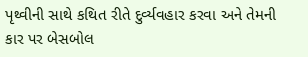પૃથ્વીની સાથે કથિત રીતે દુર્વ્યવહાર કરવા અને તેમની કાર પર બેસબોલ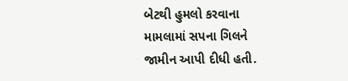બેટથી હુમલો કરવાના મામલામાં સપના ગિલને જામીન આપી દીધી હતી.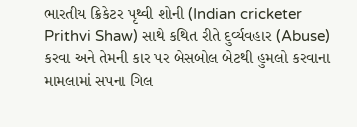ભારતીય ક્રિકેટર પૃથ્વી શોની (Indian cricketer Prithvi Shaw) સાથે કથિત રીતે દુર્વ્યવહાર (Abuse) કરવા અને તેમની કાર પર બેસબોલ બેટથી હુમલો કરવાના મામલામાં સપના ગિલ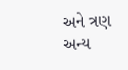અને ત્રણ અન્ય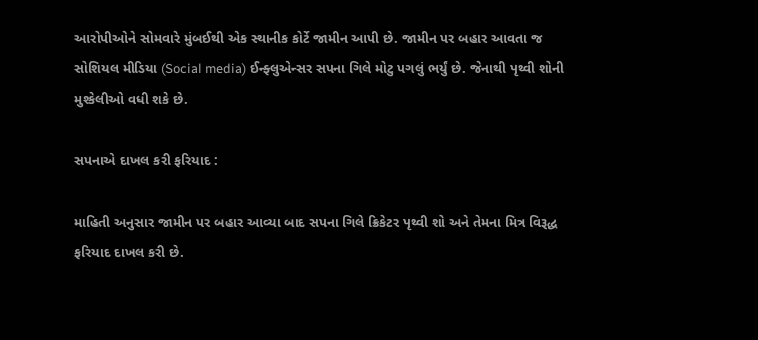આરોપીઓને સોમવારે મુંબઈથી એક સ્થાનીક કોર્ટે જામીન આપી છે. જામીન પર બહાર આવતા જ સોશિયલ મીડિયા (Social media) ઈન્ફ્લુએન્સર સપના ગિલે મોટુ પગલું ભર્યું છે. જેનાથી પૃથ્વી શોની મુશ્કેલીઓ વધી શકે છે.

સપનાએ દાખલ કરી ફરિયાદ :

માહિતી અનુસાર જામીન પર બહાર આવ્યા બાદ સપના ગિલે ક્રિકેટર પૃથ્વી શો અને તેમના મિત્ર વિરૂદ્ધ ફરિયાદ દાખલ કરી છે.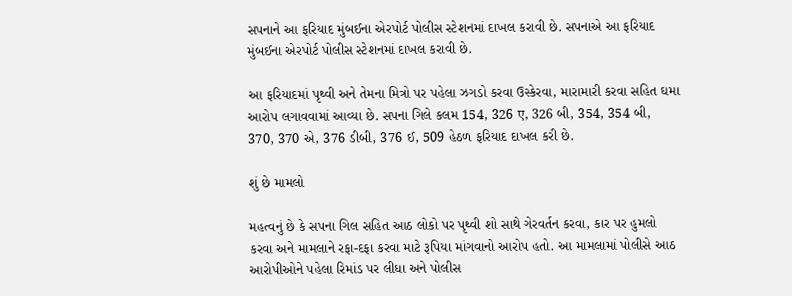સપનાને આ ફરિયાદ મુંબઈના એરપોર્ટ પોલીસ સ્ટેશનમાં દાખલ કરાવી છે. સપનાએ આ ફરિયાદ મુંબઈના એરપોર્ટ પોલીસ સ્ટેશનમાં દાખલ કરાવી છે.

આ ફરિયાદમાં પૃથ્વી અને તેમના મિત્રો પર પહેલા ઝગડો કરવા ઉસ્કેરવા, મારામારી કરવા સહિત ઘમા આરોપ લગાવવામાં આવ્યા છે. સપના ગિલે કલમ 154, 326 ए, 326 બી, 354, 354 બી, 370, 370 એ, 376 ડીબી, 376 ઈ, 509 હેઠળ ફરિયાદ દાખલ કરી છે.

શું છે મામલો

મહત્વનું છે કે સપના ગિલ સહિત આઠ લોકો પર પૃથ્વી શો સાથે ગેરવર્તન કરવા, કાર પર હુમલો કરવા અને મામલાને રફા-દફા કરવા માટે રૂપિયા માંગવાનો આરોપ હતો. આ મામલામાં પોલીસે આઠ આરોપીઓને પહેલા રિમાંડ પર લીધા અને પોલીસ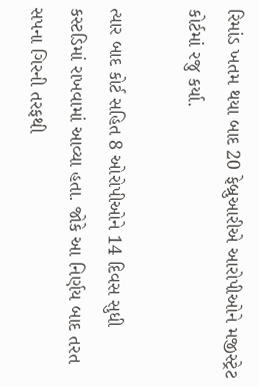રિમાંડ ખતમ થયા બાદ 20 ફેબ્રુઆરીએ આરોપીઓને મજીસ્ટ્રેટ કોર્ટમાં રજુ કર્યા.

ત્યાર બાદ કોર્ટ સહિત 8 ઓરોપીઓને 14 દિવસ સુધી કસ્ટડિમાં રાખવામાં આવ્યા હતા. જોકે આ નિર્ણય બાદ તરત સપના ગિરની તરફથી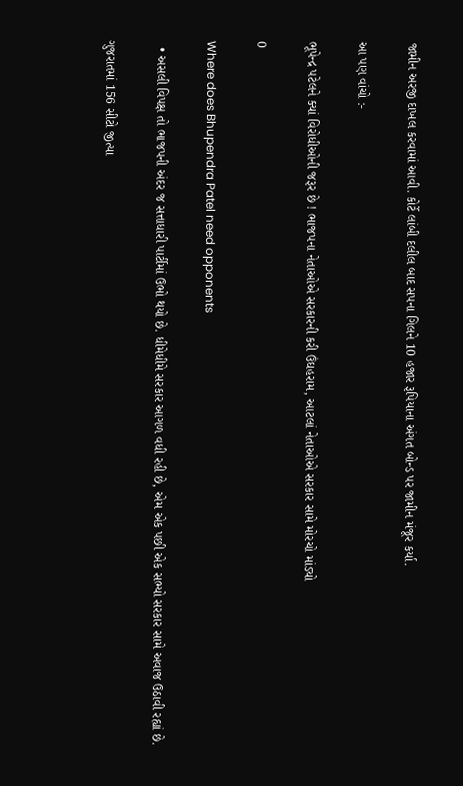જામીન અરજી દાખલ કરવામાં આવી. કોર્ટે લાંબી દલીલ બાદ સપના ગિલને 10 હજાર રૂપિયાના અંગત બોન્ડ પર જામીન મંજૂર કર્યા.

આ પણ વાંચો :-

ભૂપેન્દ્ર પટેલને ક્યાં વિરોધીઓની જરૂર છે ! ભાજપના નેતાઓએ સરકારની કરી ઉંઘહરામ, આટલાં નેતાઓએ સરકાર સામે મોરચો માંડ્યો

0

Where does Bhupendra Patel need opponents

  • અસલી વિપક્ષ તો ભાજપની અંદર જ સત્તાધારી પાર્ટીમાં ઉભો થયો છે. ધીમેધીમે સરકાર આગળ વધી રહી છે, એમ એક પછી એક સભ્યો સરકાર સામે અવાજ ઉઠાવી રહ્યાં છે.

ગુજરાતમાં 156 સીટો જીત્યા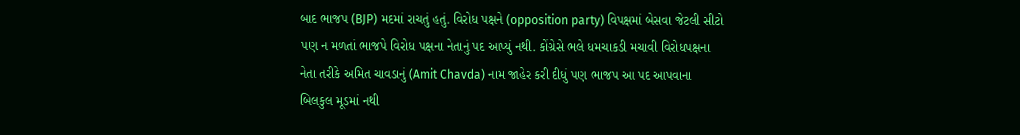બાદ ભાજપ (BJP) મદમાં રાચતું હતું. વિરોધ પક્ષને (opposition party) વિપક્ષમાં બેસવા જેટલી સીટો પણ ન મળતાં ભાજપે વિરોધ પક્ષના નેતાનું પદ આપ્યું નથી. કોંગ્રેસે ભલે ધમચાકડી મચાવી વિરોધપક્ષના નેતા તરીકે અમિત ચાવડાનું (Amit Chavda) નામ જાહેર કરી દીધું પણ ભાજપ આ પદ આપવાના બિલકુલ મૂડમાં નથી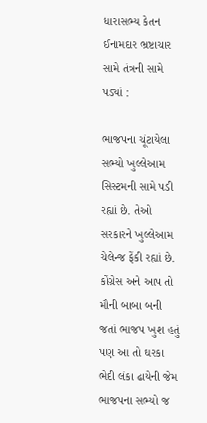ધારાસભ્ય કેતન ઈનામદાર ભ્રષ્ટાચાર સામે તંત્રની સામે પડ્યાં :

ભાજપના ચૂંટાયેલા સભ્યો ખુલ્લેઆમ સિસ્ટમની સામે પડી રહ્યાં છે. તેઓ સરકારને ખુલ્લેઆમ ચેલેન્જ ફેંકી રહ્યાં છે. કોંગ્રેસ અને આપ તો મૌની બાબા બની જતાં ભાજપ ખુશ હતું પણ આ તો ઘરકા ભેદી લંકા ઢાયેની જેમ ભાજપના સભ્યો જ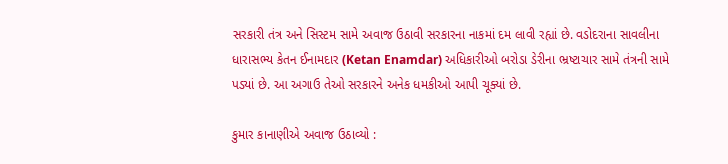સરકારી તંત્ર અને સિસ્ટમ સામે અવાજ ઉઠાવી સરકારના નાકમાં દમ લાવી રહ્યાં છે. વડોદરાના સાવલીના ધારાસભ્ય કેતન ઈનામદાર (Ketan Enamdar) અધિકારીઓ બરોડા ડેરીના ભ્રષ્ટાચાર સામે તંત્રની સામે પડ્યાં છે. આ અગાઉ તેઓ સરકારને અનેક ધમકીઓ આપી ચૂક્યાં છે.

કુમાર કાનાણીએ અવાજ ઉઠાવ્યો :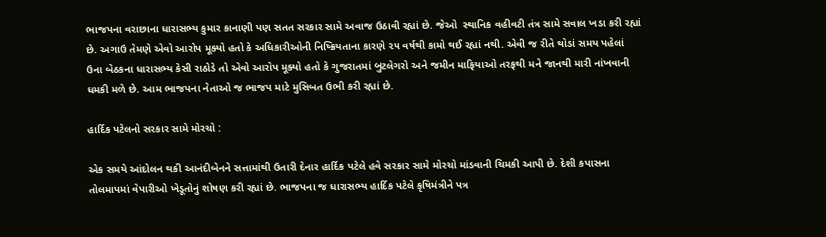ભાજપના વરાછાના ધારાસભ્ય કુમાર કાનાણી પણ સતત સરકાર સામે અવાજ ઉઠાવી રહ્યાં છે. જેઓ  સ્થાનિક વહીવટી તંત્ર સામે સવાલ ખડા કરી રહ્યાં છે. અગાઉ તેમણે એવો આરોપ મૂક્યો હતો કે અધિકારીઓની નિષ્ક્રિયતાના કારણે ૨૫ વર્ષથી કામો થઈ રહ્યાં નથી. એવી જ રીતે થોડાં સમય પહેલાં ઉના બેઠકના ધારાસભ્ય કેસી રાઠોડે તો એવો આરોપ મૂક્યો હતો કે ગુજરાતમાં બુટલેગરો અને જમીન માફિયાઓ તરફથી મને જાનથી મારી નાંખવાની ધમકી મળે છે. આમ ભાજપના નેતાઓ જ ભાજપ માટે મુસિબત ઉભી કરી રહ્યાં છે.

હાર્દિક પટેલનો સરકાર સામે મોરચો :

એક સમયે આંદોલન થકી આનંદીબેનને સત્તામાંથી ઉતારી દેનાર હાર્દિક પટેલે હવે સરકાર સામે મોરચો માંડવાની ચિમકી આપી છે. દેશી કપાસના તોલમાપમાં વેપારીઓ ખેડૂતોનું શોષણ કરી રહ્યાં છે. ભાજપના જ ધારાસભ્ય હાર્દિક પટેલે કૃષિમંત્રીને પત્ર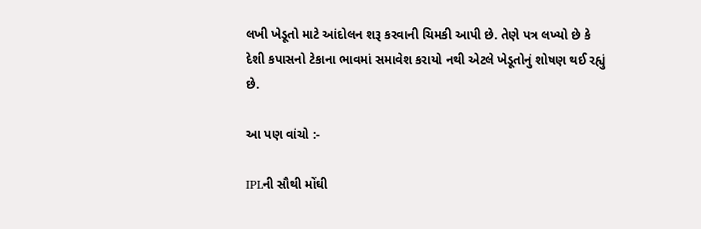લખી ખેડૂતો માટે આંદોલન શરૂ કરવાની ચિમકી આપી છે. તેણે પત્ર લખ્યો છે કે દેશી કપાસનો ટેકાના ભાવમાં સમાવેશ કરાયો નથી એટલે ખેડૂતોનું શોષણ થઈ રહ્યું છે.

આ પણ વાંચો :-

IPLની સૌથી મોંઘી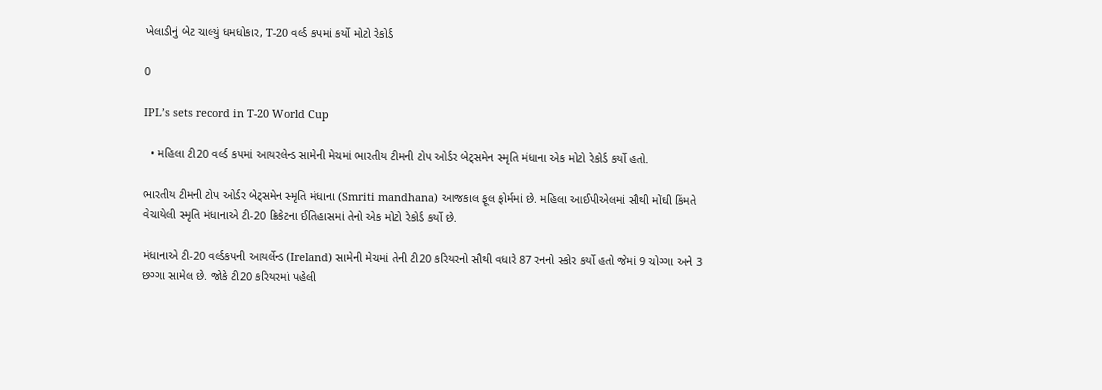ખેલાડીનું બેટ ચાલ્યું ધમધોકાર, T-20 વર્લ્ડ કપમાં કર્યો મોટો રેકોર્ડ

0

IPL’s sets record in T-20 World Cup

  • મહિલા ટી20 વર્લ્ડ કપમાં આયરલેન્ડ સામેની મેચમાં ભારતીય ટીમની ટોપ ઓર્ડર બેટ્સમેન સ્મૃતિ મંધાના એક મોટો રેકોર્ડ કર્યો હતો.

ભારતીય ટીમની ટોપ ઓર્ડર બેટ્સમેન સ્મૃતિ મંધાના (Smriti mandhana) આજકાલ ફૂલ ફોર્મમાં છે. મહિલા આઈપીએલમાં સૌથી મોંઘી કિંમતે વેચાયેલી સ્મૃતિ મંધાનાએ ટી-20 ક્રિકેટના ઈતિહાસમાં તેનો એક મોટો રેકોર્ડ કર્યો છે.

મંધાનાએ ટી-20 વર્લ્ડકપની આયર્લેન્ડ (Ireland) સામેની મેચમાં તેની ટી20 કરિયરનો સૌથી વધારે 87 રનનો સ્કોર કર્યો હતો જેમાં 9 ચોગ્ગા અને 3 છગ્ગા સામેલ છે. જોકે ટી20 કરિયરમાં પહેલી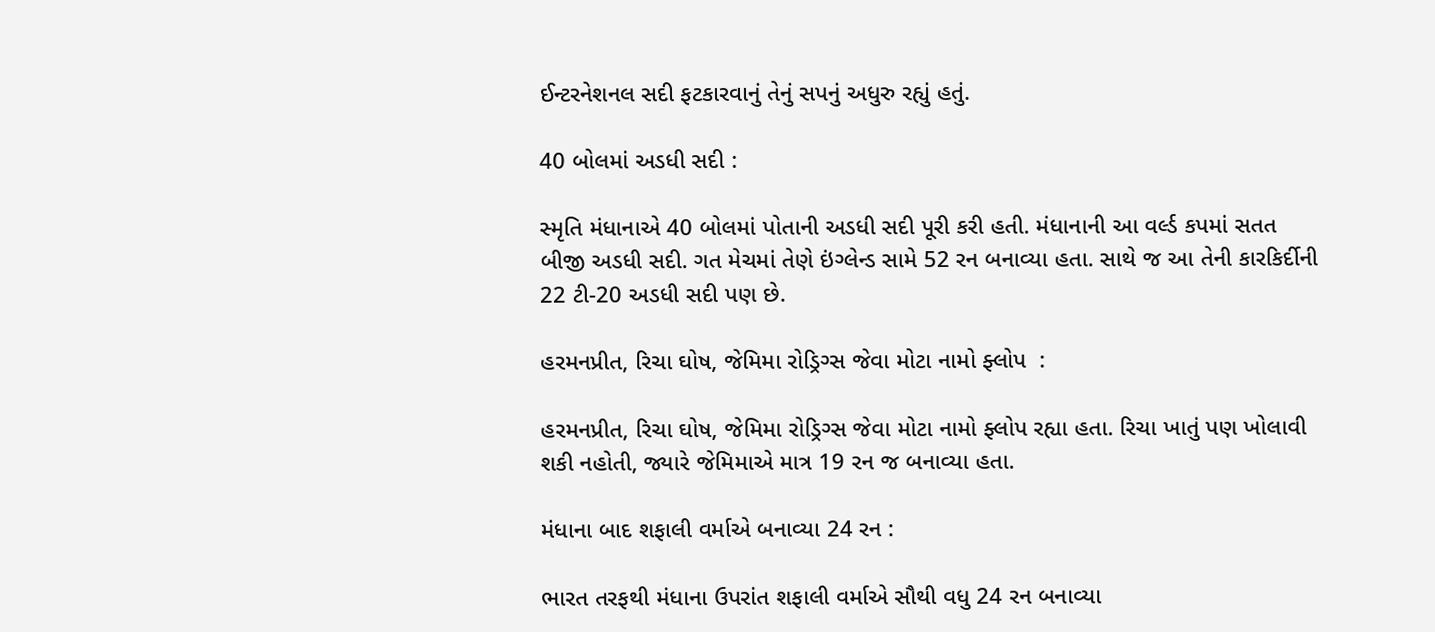ઈન્ટરનેશનલ સદી ફટકારવાનું તેનું સપનું અધુરુ રહ્યું હતું.

40 બોલમાં અડધી સદી :

સ્મૃતિ મંધાનાએ 40 બોલમાં પોતાની અડધી સદી પૂરી કરી હતી. મંધાનાની આ વર્લ્ડ કપમાં સતત બીજી અડધી સદી. ગત મેચમાં તેણે ઇંગ્લેન્ડ સામે 52 રન બનાવ્યા હતા. સાથે જ આ તેની કારકિર્દીની 22 ટી-20 અડધી સદી પણ છે.

હરમનપ્રીત, રિચા ઘોષ, જેમિમા રોડ્રિગ્સ જેવા મોટા નામો ફ્લોપ  :

હરમનપ્રીત, રિચા ઘોષ, જેમિમા રોડ્રિગ્સ જેવા મોટા નામો ફ્લોપ રહ્યા હતા. રિચા ખાતું પણ ખોલાવી શકી નહોતી, જ્યારે જેમિમાએ માત્ર 19 રન જ બનાવ્યા હતા.

મંધાના બાદ શફાલી વર્માએ બનાવ્યા 24 રન :

ભારત તરફથી મંધાના ઉપરાંત શફાલી વર્માએ સૌથી વધુ 24 રન બનાવ્યા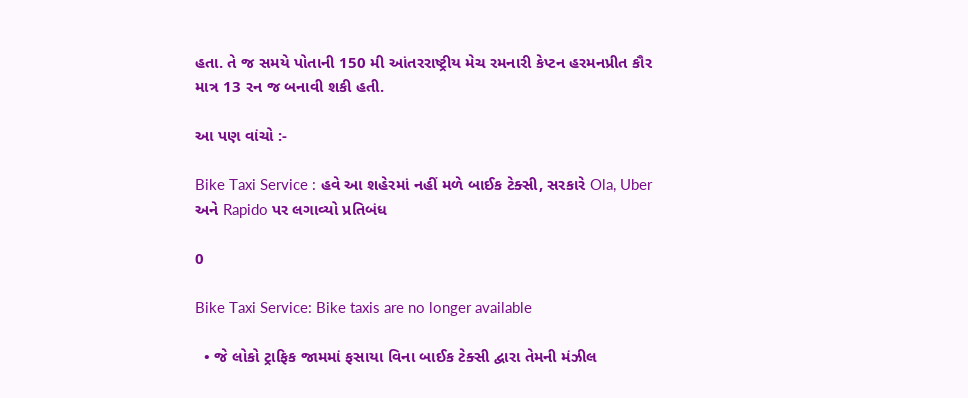હતા. તે જ સમયે પોતાની 150 મી આંતરરાષ્ટ્રીય મેચ રમનારી કેપ્ટન હરમનપ્રીત કૌર માત્ર 13 રન જ બનાવી શકી હતી.

આ પણ વાંચો :-

Bike Taxi Service : હવે આ શહેરમાં નહીં મળે બાઈક ટેક્સી, સરકારે Ola, Uber અને Rapido પર લગાવ્યો પ્રતિબંધ

0

Bike Taxi Service: Bike taxis are no longer available

  • જે લોકો ટ્રાફિક જામમાં ફસાયા વિના બાઈક ટેક્સી દ્વારા તેમની મંઝીલ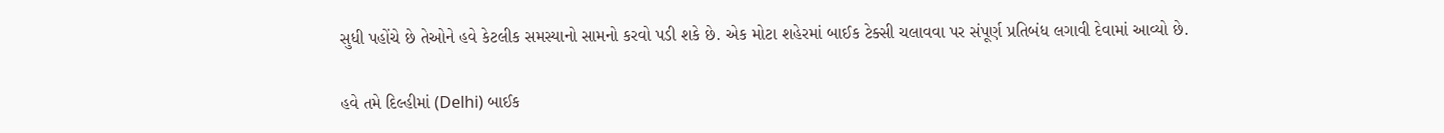સુધી પહોંચે છે તેઓને હવે કેટલીક સમસ્યાનો સામનો કરવો પડી શકે છે. એક મોટા શહેરમાં બાઈક ટેક્સી ચલાવવા પર સંપૂર્ણ પ્રતિબંધ લગાવી દેવામાં આવ્યો છે.

હવે તમે દિલ્હીમાં (Delhi) બાઈક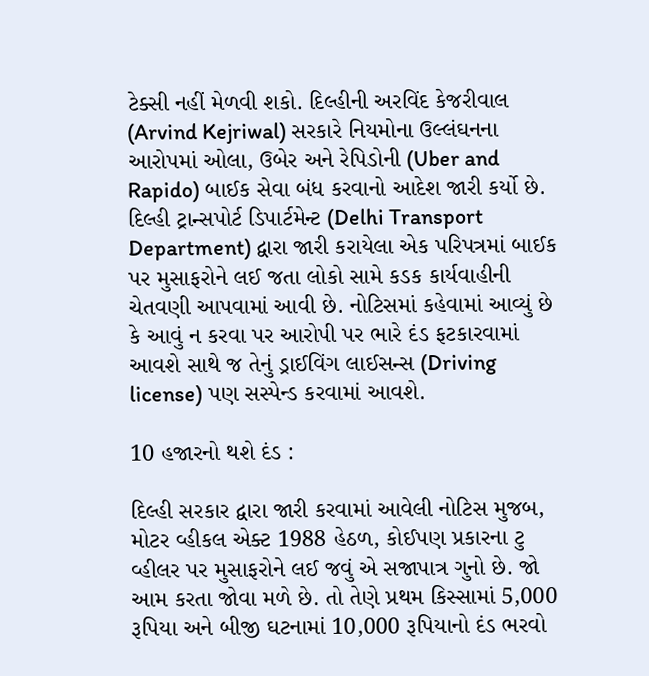ટેક્સી નહીં મેળવી શકો. દિલ્હીની અરવિંદ કેજરીવાલ (Arvind Kejriwal) સરકારે નિયમોના ઉલ્લંઘનના આરોપમાં ઓલા, ઉબેર અને રેપિડોની (Uber and Rapido) બાઈક સેવા બંધ કરવાનો આદેશ જારી કર્યો છે. દિલ્હી ટ્રાન્સપોર્ટ ડિપાર્ટમેન્ટ (Delhi Transport Department) દ્વારા જારી કરાયેલા એક પરિપત્રમાં બાઈક પર મુસાફરોને લઈ જતા લોકો સામે કડક કાર્યવાહીની ચેતવણી આપવામાં આવી છે. નોટિસમાં કહેવામાં આવ્યું છે કે આવું ન કરવા પર આરોપી પર ભારે દંડ ફટકારવામાં આવશે સાથે જ તેનું ડ્રાઈવિંગ લાઈસન્સ (Driving license) પણ સસ્પેન્ડ કરવામાં આવશે.

10 હજારનો થશે દંડ :

દિલ્હી સરકાર દ્વારા જારી કરવામાં આવેલી નોટિસ મુજબ, મોટર વ્હીકલ એક્ટ 1988 હેઠળ, કોઈપણ પ્રકારના ટુ વ્હીલર પર મુસાફરોને લઈ જવું એ સજાપાત્ર ગુનો છે. જો આમ કરતા જોવા મળે છે. તો તેણે પ્રથમ કિસ્સામાં 5,000 રૂપિયા અને બીજી ઘટનામાં 10,000 રૂપિયાનો દંડ ભરવો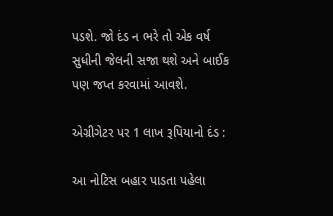પડશે. જો દંડ ન ભરે તો એક વર્ષ સુધીની જેલની સજા થશે અને બાઈક પણ જપ્ત કરવામાં આવશે.

એગ્રીગેટર પર 1 લાખ રૂપિયાનો દંડ :

આ નોટિસ બહાર પાડતા પહેલા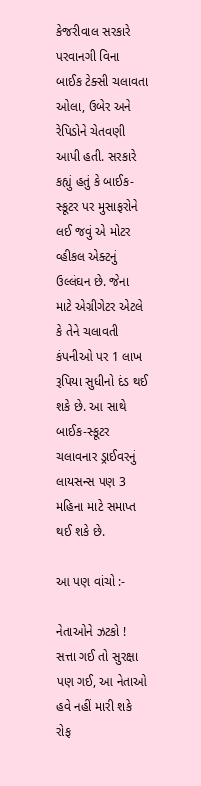કેજરીવાલ સરકારે પરવાનગી વિના બાઈક ટેક્સી ચલાવતા ઓલા, ઉબેર અને રેપિડોને ચેતવણી આપી હતી. સરકારે કહ્યું હતું કે બાઈક-સ્કૂટર પર મુસાફરોને લઈ જવું એ મોટર વ્હીકલ એક્ટનું ઉલ્લંઘન છે. જેના માટે એગ્રીગેટર એટલે કે તેને ચલાવતી કંપનીઓ પર 1 લાખ રૂપિયા સુધીનો દંડ થઈ શકે છે. આ સાથે બાઈક-સ્કૂટર ચલાવનાર ડ્રાઈવરનું લાયસન્સ પણ 3 મહિના માટે સમાપ્ત થઈ શકે છે.

આ પણ વાંચો :-

નેતાઓને ઝટકો ! સત્તા ગઈ તો સુરક્ષા પણ ગઈ, આ નેતાઓ હવે નહીં મારી શકે રોફ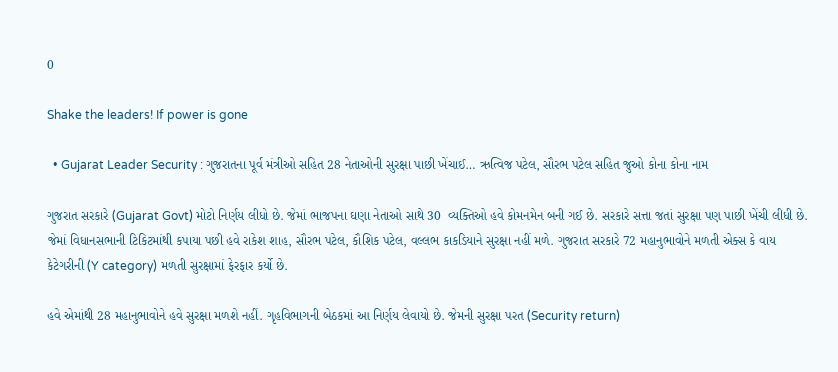0

Shake the leaders! If power is gone

  • Gujarat Leader Security : ગુજરાતના પૂર્વ મંત્રીઓ સહિત 28 નેતાઓની સુરક્ષા પાછી ખેંચાઈ… ઋત્વિજ પટેલ, સૌરભ પટેલ સહિત જુઓ કોના કોના નામ

ગુજરાત સરકારે (Gujarat Govt) મોટો નિર્ણય લીધો છે. જેમાં ભાજપના ઘણા નેતાઓ સાથે 30  વ્યક્તિઓ હવે કોમનમેન બની ગઈ છે. સરકારે સત્તા જતાં સુરક્ષા પણ પાછી ખેંચી લીધી છે. જેમાં વિધાનસભાની ટિકિટમાંથી કપાયા પછી હવે રાકેશ શાહ, સૌરભ પટેલ, કૌશિક પટેલ, વલ્લભ કાકડિયાને સુરક્ષા નહીં મળે. ગુજરાત સરકારે 72 મહાનુભાવોને મળતી એક્સ કે વાય કેટેગરીની (Y category) મળતી સુરક્ષામાં ફેરફાર કર્યો છે.

હવે એમાંથી 28 મહાનુભાવોને હવે સુરક્ષા મળશે નહીં. ગૃહવિભાગની બેઠકમાં આ નિર્ણય લેવાયો છે. જેમની સુરક્ષા પરત (Security return)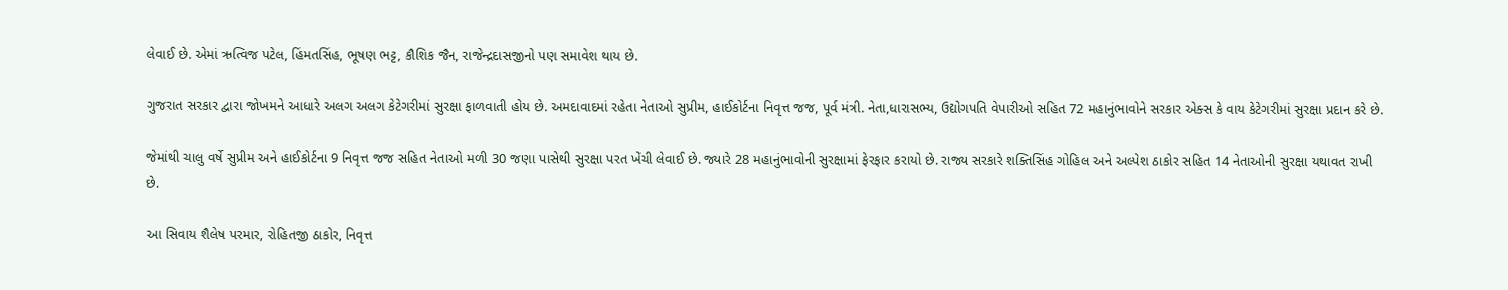લેવાઈ છે. એમાં ઋત્વિજ પટેલ, હિંમતસિંહ, ભૂષણ ભટ્ટ, કૌશિક જૈન, રાજેન્દ્રદાસજીનો પણ સમાવેશ થાય છે.

ગુજરાત સરકાર દ્વારા જોખમને આધારે અલગ અલગ કેટેગરીમાં સુરક્ષા ફાળવાતી હોય છે. અમદાવાદમાં રહેતા નેતાઓ સુપ્રીમ, હાઈકોર્ટના નિવૃત્ત જજ, પૂર્વ મંત્રી. નેતા,ધારાસભ્ય, ઉદ્યોગપતિ વેપારીઓ સહિત 72 મહાનુંભાવોને સરકાર એક્સ કે વાય કેટેગરીમાં સુરક્ષા પ્રદાન કરે છે.

જેમાંથી ચાલુ વર્ષે સુપ્રીમ અને હાઈકોર્ટના 9 નિવૃત્ત જજ સહિત નેતાઓ મળી 30 જણા પાસેથી સુરક્ષા પરત ખેંચી લેવાઈ છે. જ્યારે 28 મહાનુંભાવોની સુરક્ષામાં ફેરફાર કરાયો છે. રાજ્ય સરકારે શક્તિસિંહ ગોહિલ અને અલ્પેશ ઠાકોર સહિત 14 નેતાઓની સુરક્ષા યથાવત રાખી છે.

આ સિવાય શૈલેષ પરમાર, રોહિતજી ઠાકોર, નિવૃત્ત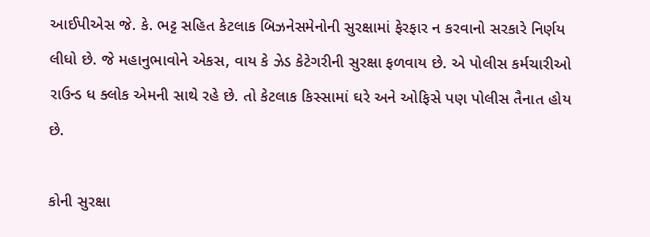આઈપીએસ જે. કે. ભટ્ટ સહિત કેટલાક બિઝનેસમેનોની સુરક્ષામાં ફેરફાર ન કરવાનો સરકારે નિર્ણય લીધો છે. જે મહાનુભાવોને એકસ, વાય કે ઝેડ કેટેગરીની સુરક્ષા ફળવાય છે. એ પોલીસ કર્મચારીઓ રાઉન્ડ ધ ક્લોક એમની સાથે રહે છે. તો કેટલાક કિસ્સામાં ઘરે અને ઓફિસે પણ પોલીસ તૈનાત હોય છે.

કોની સુરક્ષા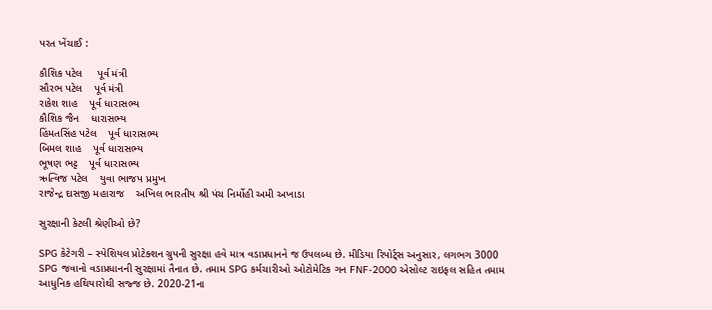પરત ખેંચાઈ :

કૌશિક પટેલ     પૂર્વ મંત્રી
સૌરભ પટેલ    પૂર્વ મંત્રી
રાકેશ શાહ    પૂર્વ ધારાસભ્ય
કૌશિક જૈન    ધારાસભ્ય
હિંમતસિંહ પટેલ    પૂર્વ ધારાસભ્ય
બિમલ શાહ    પૂર્વ ધારાસભ્ય
ભૂષણ ભટ્ટ    પૂર્વ ધારાસભ્ય
ઋત્વિજ પટેલ    યુવા ભાજપ પ્રમુખ
રાજેન્દ્ર દાસજી મહારાજ    અખિલ ભારતીય શ્રી પંચ નિર્મોહી અમી અખાડા

સુરક્ષાની કેટલી શ્રેણીઓ છે?

SPG કેટેગરી – સ્પેશિયલ પ્રોટેક્શન ગ્રુપની સુરક્ષા હવે માત્ર વડાપ્રધાનને જ ઉપલબ્ધ છે. મીડિયા રિપોર્ટ્સ અનુસાર, લગભગ 3000 SPG જવાનો વડાપ્રધાનની સુરક્ષામાં તૈનાત છે. તમામ SPG કર્મચારીઓ ઓટોમેટિક ગન FNF-2000 એસોલ્ટ રાઇફલ સહિત તમામ આધુનિક હથિયારોથી સજ્જ છે. 2020-21ના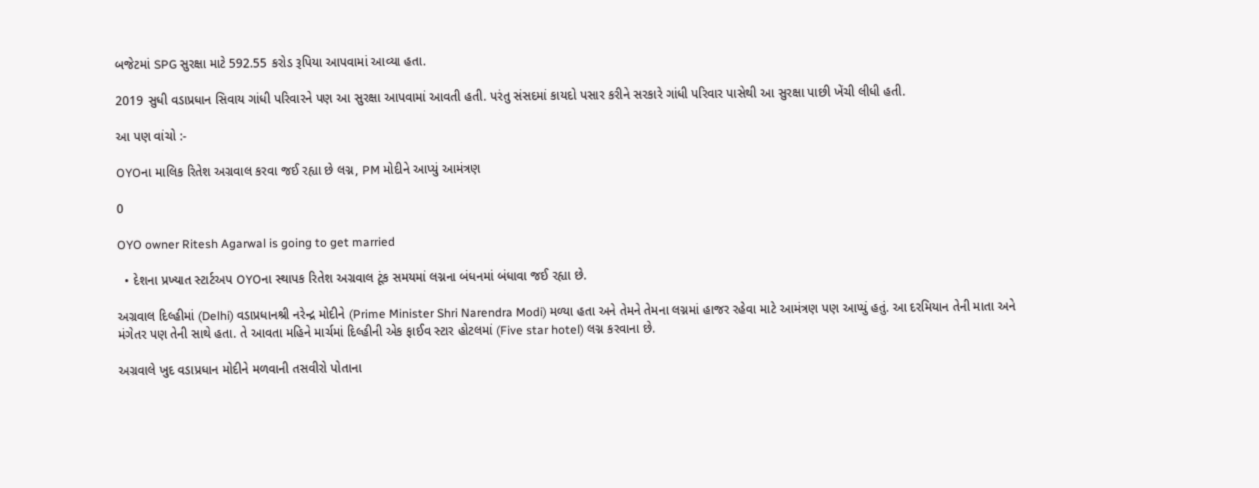બજેટમાં SPG સુરક્ષા માટે 592.55 કરોડ રૂપિયા આપવામાં આવ્યા હતા.

2019 સુધી વડાપ્રધાન સિવાય ગાંધી પરિવારને પણ આ સુરક્ષા આપવામાં આવતી હતી. પરંતુ સંસદમાં કાયદો પસાર કરીને સરકારે ગાંધી પરિવાર પાસેથી આ સુરક્ષા પાછી ખેંચી લીધી હતી.

આ પણ વાંચો :-

OYOના માલિક રિતેશ અગ્રવાલ કરવા જઈ રહ્યા છે લગ્ન, PM મોદીને આપ્યું આમંત્રણ

0

OYO owner Ritesh Agarwal is going to get married

  • દેશના પ્રખ્યાત સ્ટાર્ટઅપ OYOના સ્થાપક રિતેશ અગ્રવાલ ટૂંક સમયમાં લગ્નના બંધનમાં બંધાવા જઈ રહ્યા છે.

અગ્રવાલ દિલ્હીમાં (Delhi) વડાપ્રધાનશ્રી નરેન્દ્ર મોદીને (Prime Minister Shri Narendra Modi) મળ્યા હતા અને તેમને તેમના લગ્નમાં હાજર રહેવા માટે આમંત્રણ પણ આપ્યું હતું. આ દરમિયાન તેની માતા અને મંગેતર પણ તેની સાથે હતા. તે આવતા મહિને માર્ચમાં દિલ્હીની એક ફાઈવ સ્ટાર હોટલમાં (Five star hotel) લગ્ન કરવાના છે.

અગ્રવાલે ખુદ વડાપ્રધાન મોદીને મળવાની તસવીરો પોતાના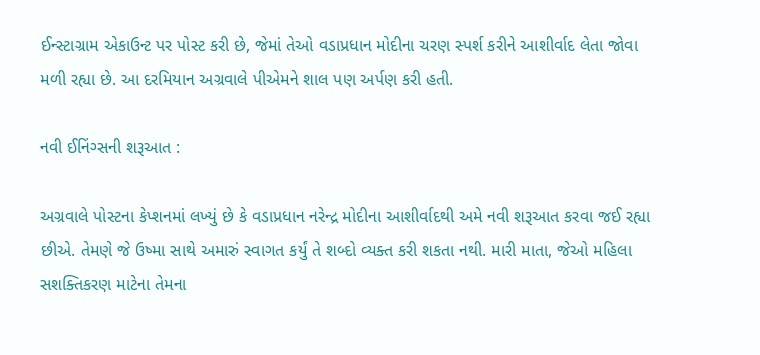ઈન્સ્ટાગ્રામ એકાઉન્ટ પર પોસ્ટ કરી છે, જેમાં તેઓ વડાપ્રધાન મોદીના ચરણ સ્પર્શ કરીને આશીર્વાદ લેતા જોવા મળી રહ્યા છે. આ દરમિયાન અગ્રવાલે પીએમને શાલ પણ અર્પણ કરી હતી.

નવી ઈનિંગ્સની શરૂઆત :

અગ્રવાલે પોસ્ટના કેપ્શનમાં લખ્યું છે કે વડાપ્રધાન નરેન્દ્ર મોદીના આશીર્વાદથી અમે નવી શરૂઆત કરવા જઈ રહ્યા છીએ. તેમણે જે ઉષ્મા સાથે અમારું સ્વાગત કર્યું તે શબ્દો વ્યક્ત કરી શકતા નથી. મારી માતા, જેઓ મહિલા સશક્તિકરણ માટેના તેમના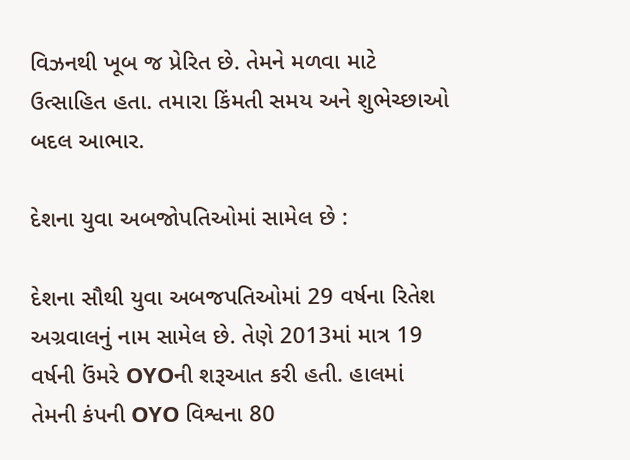વિઝનથી ખૂબ જ પ્રેરિત છે. તેમને મળવા માટે ઉત્સાહિત હતા. તમારા કિંમતી સમય અને શુભેચ્છાઓ બદલ આભાર.

દેશના યુવા અબજોપતિઓમાં સામેલ છે :

દેશના સૌથી યુવા અબજપતિઓમાં 29 વર્ષના રિતેશ અગ્રવાલનું નામ સામેલ છે. તેણે 2013માં માત્ર 19 વર્ષની ઉંમરે OYOની શરૂઆત કરી હતી. હાલમાં તેમની કંપની OYO વિશ્વના 80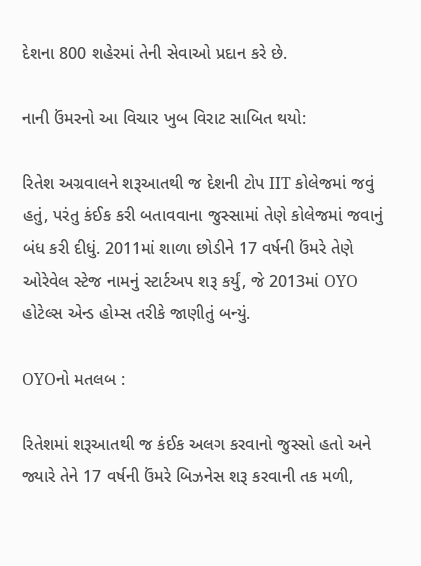દેશના 800 શહેરમાં તેની સેવાઓ પ્રદાન કરે છે.

નાની ઉંમરનો આ વિચાર ખુબ વિરાટ સાબિત થયો:

રિતેશ અગ્રવાલને શરૂઆતથી જ દેશની ટોપ IIT કોલેજમાં જવું હતું, પરંતુ કંઈક કરી બતાવવાના જુસ્સામાં તેણે કોલેજમાં જવાનું બંધ કરી દીધું. 2011માં શાળા છોડીને 17 વર્ષની ઉંમરે તેણે ઓરેવેલ સ્ટેજ નામનું સ્ટાર્ટઅપ શરૂ કર્યું, જે 2013માં OYO હોટેલ્સ એન્ડ હોમ્સ તરીકે જાણીતું બન્યું.

OYOનો મતલબ :

રિતેશમાં શરૂઆતથી જ કંઈક અલગ કરવાનો જુસ્સો હતો અને જ્યારે તેને 17 વર્ષની ઉંમરે બિઝનેસ શરૂ કરવાની તક મળી,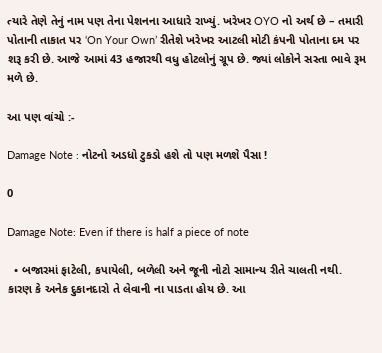ત્યારે તેણે તેનું નામ પણ તેના પેશનના આધારે રાખ્યું. ખરેખર OYO નો અર્થ છે – તમારી પોતાની તાકાત પર ‘On Your Own’ રીતેશે ખરેખર આટલી મોટી કંપની પોતાના દમ પર શરૂ કરી છે. આજે આમાં 43 હજારથી વધુ હોટલોનું ગ્રૂપ છે. જ્યાં લોકોને સસ્તા ભાવે રૂમ મળે છે.

આ પણ વાંચો :-

Damage Note : નોટનો અડધો ટુકડો હશે તો પણ મળશે પૈસા !

0

Damage Note: Even if there is half a piece of note

  • બજારમાં ફાટેલી, કપાયેલી, બળેલી અને જૂની નોટો સામાન્ય રીતે ચાલતી નથી. કારણ કે અનેક દુકાનદારો તે લેવાની ના પાડતા હોય છે. આ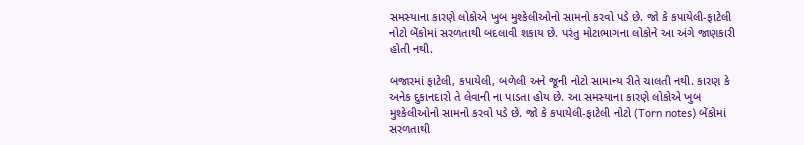સમસ્યાના કારણે લોકોએ ખુબ મુશ્કેલીઓનો સામનો કરવો પડે છે. જો કે કપાયેલી-ફાટેલી નોટો બેંકોમાં સરળતાથી બદલાવી શકાય છે. પરંતુ મોટાભાગના લોકોને આ અંગે જાણકારી હોતી નથી.

બજારમાં ફાટેલી, કપાયેલી, બળેલી અને જૂની નોટો સામાન્ય રીતે ચાલતી નથી. કારણ કે અનેક દુકાનદારો તે લેવાની ના પાડતા હોય છે. આ સમસ્યાના કારણે લોકોએ ખુબ મુશ્કેલીઓનો સામનો કરવો પડે છે. જો કે કપાયેલી-ફાટેલી નોટો (Torn notes) બેંકોમાં સરળતાથી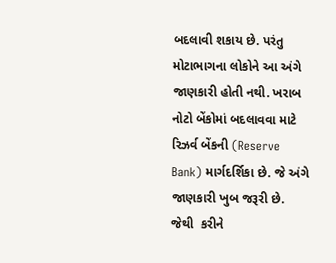બદલાવી શકાય છે. પરંતુ મોટાભાગના લોકોને આ અંગે જાણકારી હોતી નથી. ખરાબ નોટો બેંકોમાં બદલાવવા માટે રિઝર્વ બેંકની (Reserve Bank) માર્ગદર્શિકા છે. જે અંગે  જાણકારી ખુબ જરૂરી છે. જેથી  કરીને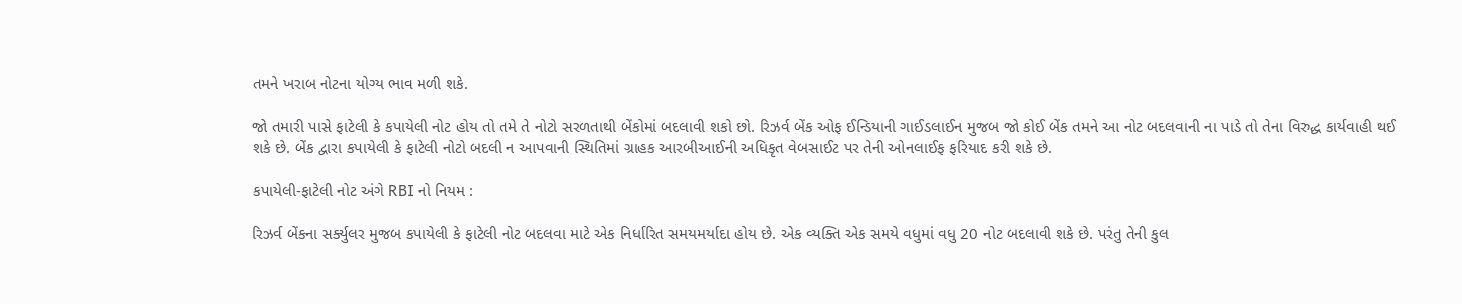તમને ખરાબ નોટના યોગ્ય ભાવ મળી શકે.

જો તમારી પાસે ફાટેલી કે કપાયેલી નોટ હોય તો તમે તે નોટો સરળતાથી બેંકોમાં બદલાવી શકો છો. રિઝર્વ બેંક ઓફ ઈન્ડિયાની ગાઈડલાઈન મુજબ જો કોઈ બેંક તમને આ નોટ બદલવાની ના પાડે તો તેના વિરુદ્ધ કાર્યવાહી થઈ શકે છે. બેંક દ્વારા કપાયેલી કે ફાટેલી નોટો બદલી ન આપવાની સ્થિતિમાં ગ્રાહક આરબીઆઈની અધિકૃત વેબસાઈટ પર તેની ઓનલાઈફ ફરિયાદ કરી શકે છે.

કપાયેલી-ફાટેલી નોટ અંગે RBI નો નિયમ :

રિઝર્વ બેંકના સર્ક્યુલર મુજબ કપાયેલી કે ફાટેલી નોટ બદલવા માટે એક નિર્ધારિત સમયમર્યાદા હોય છે. એક વ્યક્તિ એક સમયે વધુમાં વધુ 20 નોટ બદલાવી શકે છે. પરંતુ તેની કુલ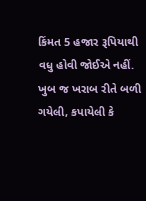કિંમત 5 હજાર રૂપિયાથી વધુ હોવી જોઈએ નહીં. ખુબ જ ખરાબ રીતે બળી ગયેલી, કપાયેલી કે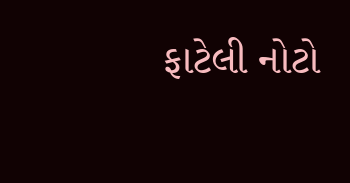ફાટેલી નોટો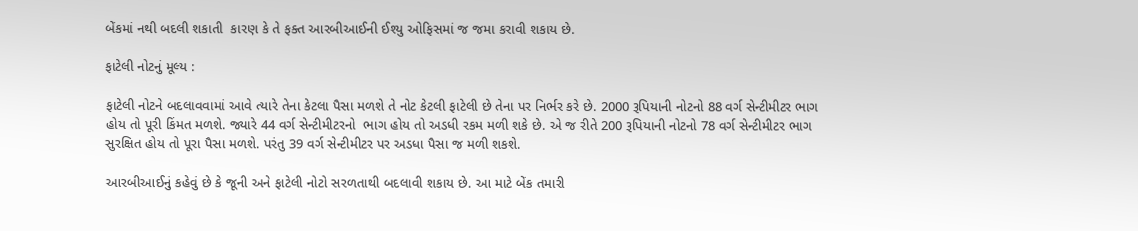બેંકમાં નથી બદલી શકાતી  કારણ કે તે ફક્ત આરબીઆઈની ઈશ્યુ ઓફિસમાં જ જમા કરાવી શકાય છે.

ફાટેલી નોટનું મૂલ્ય :

ફાટેલી નોટને બદલાવવામાં આવે ત્યારે તેના કેટલા પૈસા મળશે તે નોટ કેટલી ફાટેલી છે તેના પર નિર્ભર કરે છે. 2000 રૂપિયાની નોટનો 88 વર્ગ સેન્ટીમીટર ભાગ હોય તો પૂરી કિંમત મળશે. જ્યારે 44 વર્ગ સેન્ટીમીટરનો  ભાગ હોય તો અડધી રકમ મળી શકે છે. એ જ રીતે 200 રૂપિયાની નોટનો 78 વર્ગ સેન્ટીમીટર ભાગ સુરક્ષિત હોય તો પૂરા પૈસા મળશે. પરંતુ 39 વર્ગ સેન્ટીમીટર પર અડધા પૈસા જ મળી શકશે.

આરબીઆઈનું કહેવું છે કે જૂની અને ફાટેલી નોટો સરળતાથી બદલાવી શકાય છે. આ માટે બેંક તમારી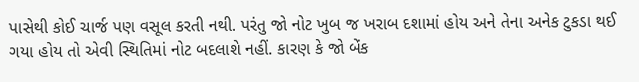પાસેથી કોઈ ચાર્જ પણ વસૂલ કરતી નથી. પરંતુ જો નોટ ખુબ જ ખરાબ દશામાં હોય અને તેના અનેક ટુકડા થઈ ગયા હોય તો એવી સ્થિતિમાં નોટ બદલાશે નહીં. કારણ કે જો બેંક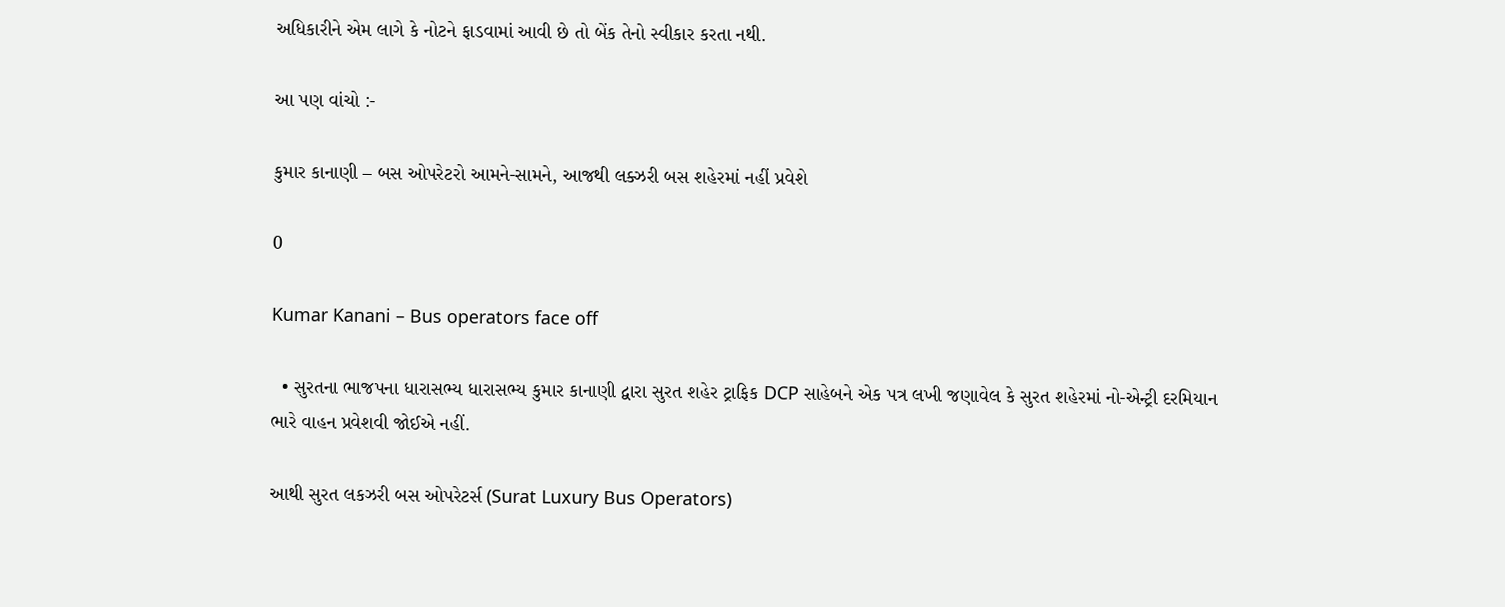અધિકારીને એમ લાગે કે નોટને ફાડવામાં આવી છે તો બેંક તેનો સ્વીકાર કરતા નથી.

આ પણ વાંચો :-

કુમાર કાનાણી – બસ ઓપરેટરો આમને-સામને, આજથી લક્ઝરી બસ શહેરમાં નહીં પ્રવેશે

0

Kumar Kanani – Bus operators face off

  • સુરતના ભાજપના ધારાસભ્ય ધારાસભ્ય કુમાર કાનાણી દ્વારા સુરત શહેર ટ્રાફિક DCP સાહેબને એક પત્ર લખી જણાવેલ કે સુરત શહેરમાં નો-એન્ટ્રી દરમિયાન ભારે વાહન પ્રવેશવી જોઈએ નહીં.

આથી સુરત લકઝરી બસ ઓપરેટર્સ (Surat Luxury Bus Operators)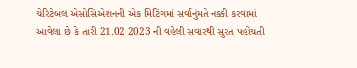ચેરિટેબલ એસોસિએશનની એક મિટિંગમાં સર્વાનુંમતે નક્કી કરવામાં આવેલા છે કે તારી 21.02 2023 ની વહેલી સવારથી સુરત પહોંચતી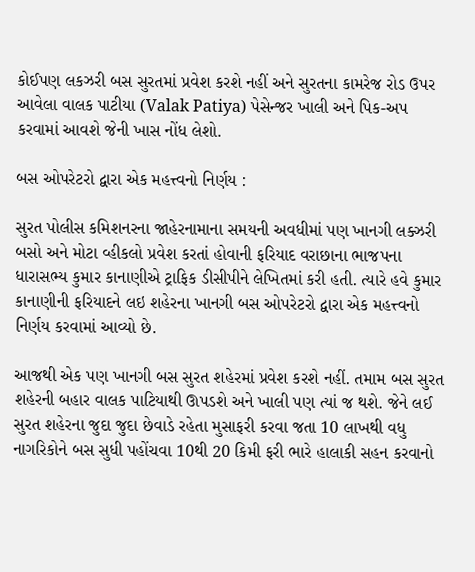કોઈપણ લકઝરી બસ સુરતમાં પ્રવેશ કરશે નહીં અને સુરતના કામરેજ રોડ ઉપર આવેલા વાલક પાટીયા (Valak Patiya) પેસેન્જર ખાલી અને પિક-અપ કરવામાં આવશે જેની ખાસ નોંધ લેશો.

બસ ઓપરેટરો દ્વારા એક મહત્ત્વનો નિર્ણય :

સુરત પોલીસ કમિશનરના જાહેરનામાના સમયની અવધીમાં પણ ખાનગી લક્ઝરી બસો અને મોટા વ્હીકલો પ્રવેશ કરતાં હોવાની ફરિયાદ વરાછાના ભાજપના ધારાસભ્ય કુમાર કાનાણીએ ટ્રાફિક ડીસીપીને લેખિતમાં કરી હતી. ત્યારે હવે કુમાર કાનાણીની ફરિયાદને લઇ શહેરના ખાનગી બસ ઓપરેટરો દ્વારા એક મહત્ત્વનો નિર્ણય કરવામાં આવ્યો છે.

આજથી એક પણ ખાનગી બસ સુરત શહેરમાં પ્રવેશ કરશે નહીં. તમામ બસ સુરત શહેરની બહાર વાલક પાટિયાથી ઊપડશે અને ખાલી પણ ત્યાં જ થશે. જેને લઈ સુરત શહેરના જુદા જુદા છેવાડે રહેતા મુસાફરી કરવા જતા 10 લાખથી વધુ નાગરિકોને બસ સુધી પહોંચવા 10થી 20 કિમી ફરી ભારે હાલાકી સહન કરવાનો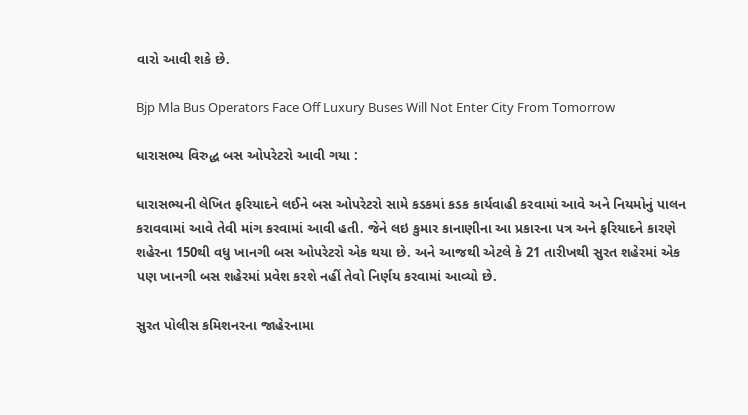વારો આવી શકે છે.

Bjp Mla Bus Operators Face Off Luxury Buses Will Not Enter City From Tomorrow

ધારાસભ્ય વિરુદ્ધ બસ ઓપરેટરો આવી ગયા :

ધારાસભ્યની લેખિત ફરિયાદને લઈને બસ ઓપરેટરો સામે કડકમાં કડક કાર્યવાહી કરવામાં આવે અને નિયમોનું પાલન કરાવવામાં આવે તેવી માંગ કરવામાં આવી હતી. જેને લઇ કુમાર કાનાણીના આ પ્રકારના પત્ર અને ફરિયાદને કારણે શહેરના 150થી વધુ ખાનગી બસ ઓપરેટરો એક થયા છે. અને આજથી એટલે કે 21 તારીખથી સુરત શહેરમાં એક પણ ખાનગી બસ શહેરમાં પ્રવેશ કરશે નહીં તેવો નિર્ણય કરવામાં આવ્યો છે.

સુરત પોલીસ કમિશનરના જાહેરનામા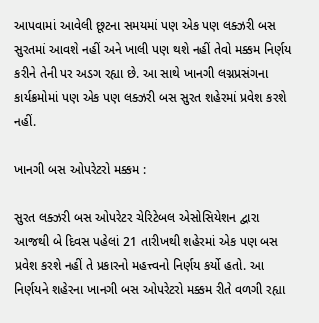આપવામાં આવેલી છૂટના સમયમાં પણ એક પણ લક્ઝરી બસ સુરતમાં આવશે નહીં અને ખાલી પણ થશે નહીં તેવો મક્કમ નિર્ણય કરીને તેની પર અડગ રહ્યા છે. આ સાથે ખાનગી લગ્નપ્રસંગના કાર્યક્રમોમાં પણ એક પણ લક્ઝરી બસ સુરત શહેરમાં પ્રવેશ કરશે નહીં.

ખાનગી બસ ઓપરેટરો મક્કમ :

સુરત લક્ઝરી બસ ઓપરેટર ચેરિટેબલ એસોસિયેશન દ્વારા આજથી બે દિવસ પહેલાં 21 તારીખથી શહેરમાં એક પણ બસ પ્રવેશ કરશે નહીં તે પ્રકારનો મહત્ત્વનો નિર્ણય કર્યો હતો. આ નિર્ણયને શહેરના ખાનગી બસ ઓપરેટરો મક્કમ રીતે વળગી રહ્યા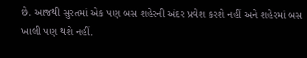છે. આજથી સુરતમાં એક પણ બસ શહેરની અંદર પ્રવેશ કરશે નહીં અને શહેરમાં બસ ખાલી પણ થશે નહીં.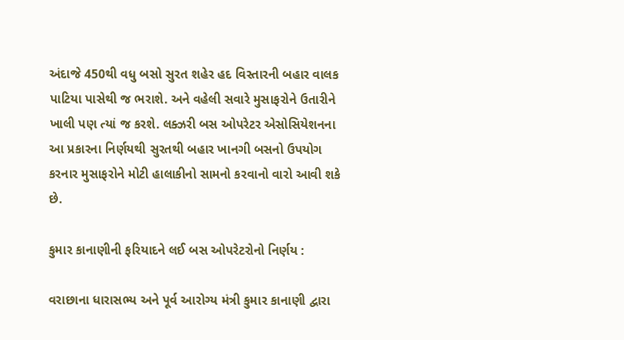અંદાજે 450થી વધુ બસો સુરત શહેર હદ વિસ્તારની બહાર વાલક પાટિયા પાસેથી જ ભરાશે. અને વહેલી સવારે મુસાફરોને ઉતારીને ખાલી પણ ત્યાં જ કરશે. લક્ઝરી બસ ઓપરેટર એસોસિયેશનના આ પ્રકારના નિર્ણયથી સુરતથી બહાર ખાનગી બસનો ઉપયોગ કરનાર મુસાફરોને મોટી હાલાકીનો સામનો કરવાનો વારો આવી શકે છે.

કુમાર કાનાણીની ફરિયાદને લઈ બસ ઓપરેટરોનો નિર્ણય :

વરાછાના ધારાસભ્ય અને પૂર્વ આરોગ્ય મંત્રી કુમાર કાનાણી દ્વારા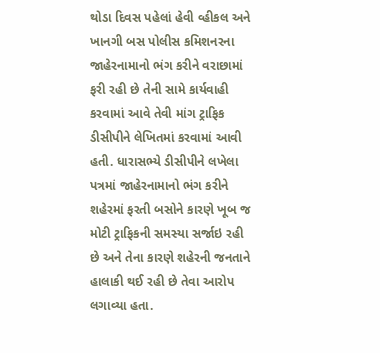થોડા દિવસ પહેલાં હેવી વ્હીકલ અને ખાનગી બસ પોલીસ કમિશનરના જાહેરનામાનો ભંગ કરીને વરાછામાં ફરી રહી છે તેની સામે કાર્યવાહી કરવામાં આવે તેવી માંગ ટ્રાફિક ડીસીપીને લેખિતમાં કરવામાં આવી હતી. ધારાસભ્યે ડીસીપીને લખેલા પત્રમાં જાહેરનામાનો ભંગ કરીને શહેરમાં ફરતી બસોને કારણે ખૂબ જ મોટી ટ્રાફિકની સમસ્યા સર્જાઇ રહી છે અને તેના કારણે શહેરની જનતાને હાલાકી થઈ રહી છે તેવા આરોપ લગાવ્યા હતા.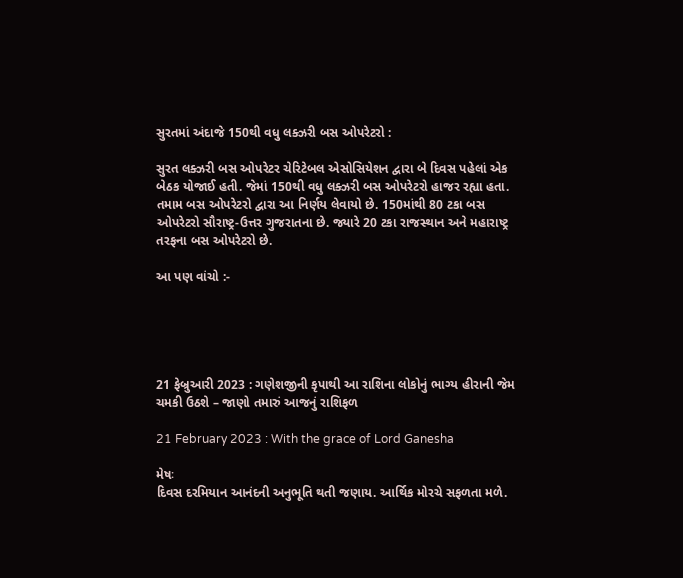સુરતમાં અંદાજે 150થી વધુ લક્ઝરી બસ ઓપરેટરો :

સુરત લક્ઝરી બસ ઓપરેટર ચેરિટેબલ એસોસિયેશન દ્વારા બે દિવસ પહેલાં એક બેઠક યોજાઈ હતી. જેમાં 150થી વધુ લક્ઝરી બસ ઓપરેટરો હાજર રહ્યા હતા. તમામ બસ ઓપરેટરો દ્વારા આ નિર્ણય લેવાયો છે. 150માંથી 80 ટકા બસ ઓપરેટરો સૌરાષ્ટ્ર-ઉત્તર ગુજરાતના છે. જ્યારે 20 ટકા રાજસ્થાન અને મહારાષ્ટ્ર તરફના બસ ઓપરેટરો છે.

આ પણ વાંચો :-





21 ફેબ્રુઆરી 2023 : ગણેશજીની કૃપાથી આ રાશિના લોકોનું ભાગ્ય હીરાની જેમ ચમકી ઉઠશે – જાણો તમારું આજનું રાશિફળ

21 February 2023 : With the grace of Lord Ganesha

મેષઃ
દિવસ દરમિયાન આનંદની અનુભૂતિ થતી જણાય. આર્થિક મોરચે સફળતા મળે.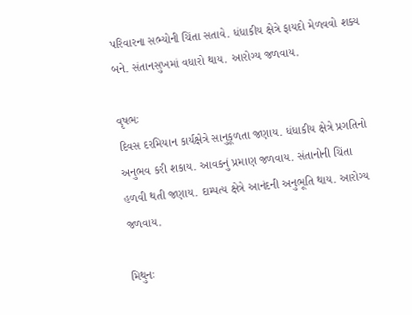પરિવારના સભ્યોની ચિંતા સતાવે. ધંધાકીય ક્ષેત્રે ફાયદો મેળવવો શક્ય બને. સંતાનસુખમાં વધારો થાય. આરોગ્ય જળવાય.

વૃષભઃ
દિવસ દરમિયાન કાર્યક્ષેત્રે સાનુકૂળતા જણાય. ધંધાકીય ક્ષેત્રે પ્રગતિનો અનુભવ કરી શકાય. આવકનું પ્રમાણ જળવાય. સંતાનોની ચિંતા હળવી થતી જણાય. દામ્પત્ય ક્ષેત્રે આનંદની અનુભૂતિ થાય. આરોગ્ય જળવાય.

મિથુનઃ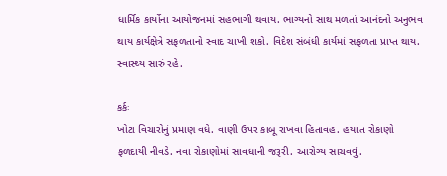ધાર્મિક કાર્યોના આયોજનમાં સહભાગી થવાય. ભાગ્યનો સાથ મળતાં આનંદનો અનુભવ થાય કાર્યક્ષેત્રે સફળતાનો સ્વાદ ચાખી શકો. વિદેશ સંબંધી કાર્યમાં સફળતા પ્રાપ્ત થાય. સ્વાસ્થ્ય સારું રહે.

કર્કઃ
ખોટા વિચારોનું પ્રમાણ વધે. વાણી ઉપર કાબૂ રાખવા હિતાવહ. હયાત રોકાણો ફળદાયી નીવડે. નવા રોકાણોમાં સાવધાની જરૂરી. આરોગ્ય સાચવવું.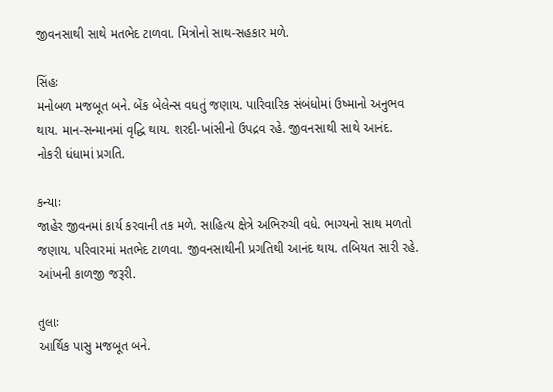જીવનસાથી સાથે મતભેદ ટાળવા. મિત્રોનો સાથ-સહકાર મળે.

સિંહઃ
મનોબળ મજબૂત બને. બેંક બેલેન્સ વધતું જણાય. પારિવારિક સંબંધોમાં ઉષ્માનો અનુભવ થાય. માન-સન્માનમાં વૃદ્ધિ થાય. શરદી-ખાંસીનો ઉપદ્રવ રહે. જીવનસાથી સાથે આનંદ. નોકરી ધંધામાં પ્રગતિ.

કન્યાઃ
જાહેર જીવનમાં કાર્ય કરવાની તક મળે. સાહિત્ય ક્ષેત્રે અભિરુચી વધે. ભાગ્યનો સાથ મળતો જણાય. પરિવારમાં મતભેદ ટાળવા. જીવનસાથીની પ્રગતિથી આનંદ થાય. તબિયત સારી રહે. આંખની કાળજી જરૂરી.

તુલાઃ
આર્થિક પાસુ મજબૂત બને.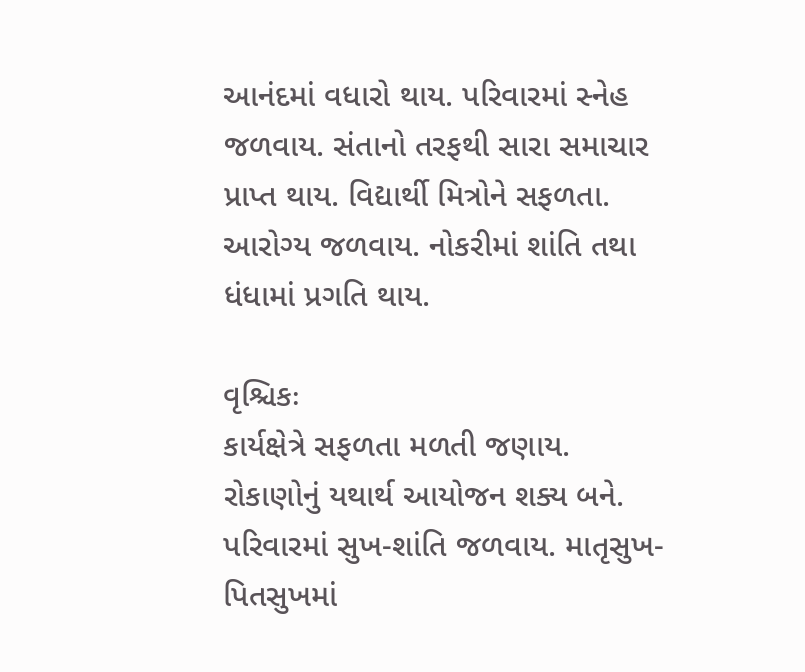આનંદમાં વધારો થાય. પરિવારમાં સ્નેહ જળવાય. સંતાનો તરફથી સારા સમાચાર પ્રાપ્ત થાય. વિદ્યાર્થી મિત્રોને સફળતા. આરોગ્ય જળવાય. નોકરીમાં શાંતિ તથા ધંધામાં પ્રગતિ થાય.

વૃશ્ચિકઃ
કાર્યક્ષેત્રે સફળતા મળતી જણાય. રોકાણોનું યથાર્થ આયોજન શક્ય બને. પરિવારમાં સુખ-શાંતિ જળવાય. માતૃસુખ-પિતસુખમાં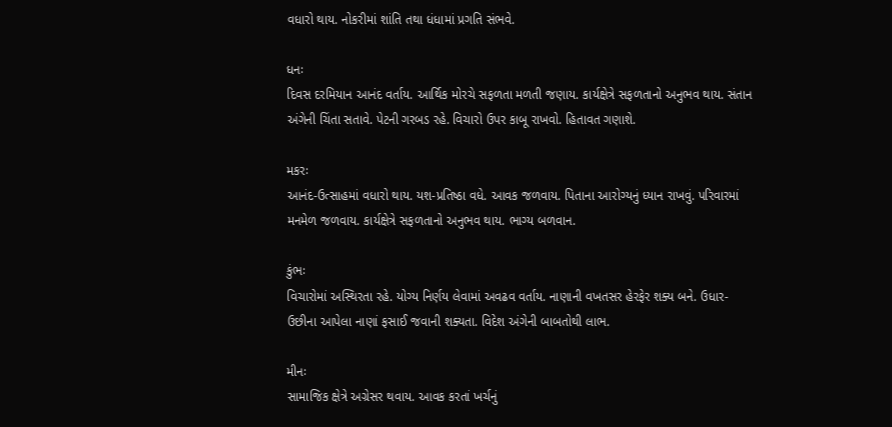વધારો થાય. નોકરીમાં શાંતિ તથા ધંધામાં પ્રગતિ સંભવે.

ધનઃ
દિવસ દરમિયાન આનંદ વર્તાય. આર્થિક મોરચે સફળતા મળતી જણાય. કાર્યક્ષેત્રે સફળતાનો અનુભવ થાય. સંતાન અંગેની ચિંતા સતાવે. પેટની ગરબડ રહે. વિચારો ઉપર કાબૂ રાખવો. હિતાવત ગણાશે.

મકરઃ
આનંદ-ઉત્સાહમાં વધારો થાય. યશ-પ્રતિષ્ઠા વધે. આવક જળવાય. પિતાના આરોગ્યનું ધ્યાન રાખવું. પરિવારમાં મનમેળ જળવાય. કાર્યક્ષેત્રે સફળતાનો અનુભવ થાય. ભાગ્ય બળવાન.

કુંભઃ
વિચારોમાં અસ્થિરતા રહે. યોગ્ય નિર્ણય લેવામાં અવઢવ વર્તાય. નાણાની વખતસર હેરફેર શક્ય બને. ઉધાર-ઉછીના આપેલા નાણાં ફસાઈ જવાની શક્યતા. વિદેશ અંગેની બાબતોથી લાભ.

મીનઃ
સામાજિક ક્ષેત્રે અગ્રેસર થવાય. આવક કરતાં ખર્ચનું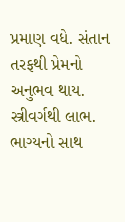પ્રમાણ વધે. સંતાન તરફથી પ્રેમનો અનુભવ થાય. સ્ત્રીવર્ગથી લાભ. ભાગ્યનો સાથ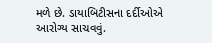મળે છે. ડાયાબિટીસના દર્દીઓએ આરોગ્ય સાચવવું.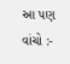આ પણ વાંચો :-